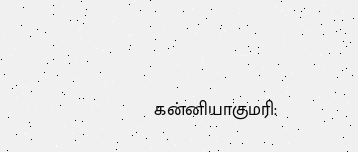கன்னியாகுமரி: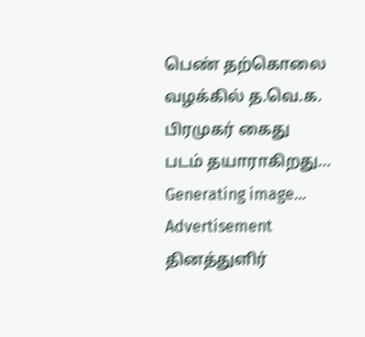பெண் தற்கொலை வழக்கில் த.வெ.க. பிரமுகர் கைது
படம் தயாராகிறது… Generating image…
Advertisement
தினத்துளிர்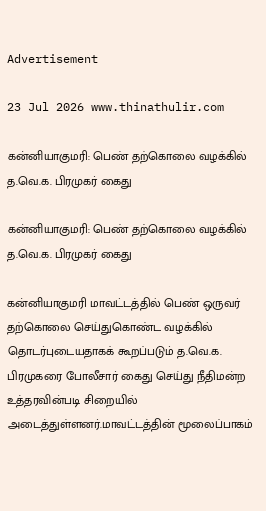Advertisement

23 Jul 2026 www.thinathulir.com

கன்னியாகுமரி: பெண் தற்கொலை வழக்கில் த.வெ.க. பிரமுகர் கைது

கன்னியாகுமரி: பெண் தற்கொலை வழக்கில் த.வெ.க. பிரமுகர் கைது

கன்னியாகுமரி மாவட்டத்தில் பெண் ஒருவர் தற்கொலை செய்துகொண்ட வழக்கில் தொடர்புடையதாகக் கூறப்படும் த.வெ.க. பிரமுகரை போலீசார் கைது செய்து நீதிமன்ற உத்தரவின்படி சிறையில் அடைத்துள்ளனர்.மாவட்டத்தின் மூலைப்பாகம்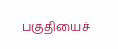பகுதியைச்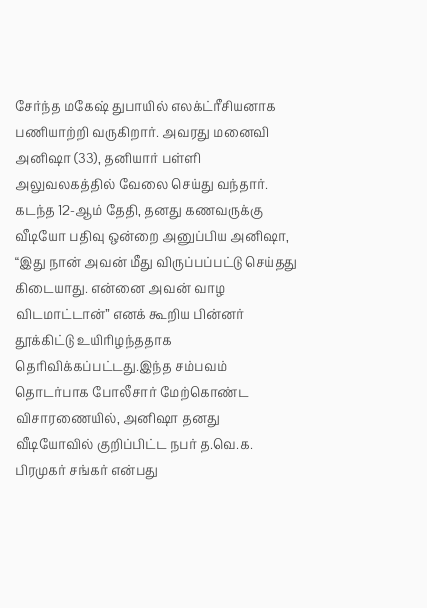சேர்ந்த மகேஷ் துபாயில் எலக்ட்ரீசியனாக பணியாற்றி வருகிறார். அவரது மனைவி அனிஷா (33), தனியார் பள்ளி அலுவலகத்தில் வேலை செய்து வந்தார். கடந்த 12-ஆம் தேதி, தனது கணவருக்கு வீடியோ பதிவு ஒன்றை அனுப்பிய அனிஷா, “இது நான் அவன் மீது விருப்பப்பட்டு செய்தது கிடையாது. என்னை அவன் வாழ விடமாட்டான்” எனக் கூறிய பின்னர் தூக்கிட்டு உயிரிழந்ததாக தெரிவிக்கப்பட்டது.இந்த சம்பவம் தொடர்பாக போலீசார் மேற்கொண்ட விசாரணையில், அனிஷா தனது வீடியோவில் குறிப்பிட்ட நபர் த.வெ.க. பிரமுகர் சங்கர் என்பது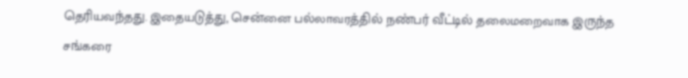தெரியவந்தது. இதையடுத்து, சென்னை பல்லாவரத்தில் நண்பர் வீட்டில் தலைமறைவாக இருந்த சங்கரை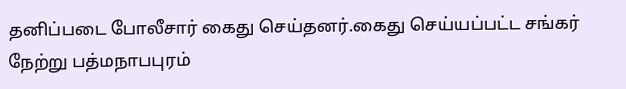தனிப்படை போலீசார் கைது செய்தனர்.கைது செய்யப்பட்ட சங்கர் நேற்று பத்மநாபபுரம்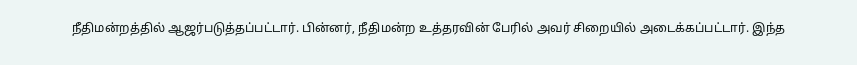நீதிமன்றத்தில் ஆஜர்படுத்தப்பட்டார். பின்னர், நீதிமன்ற உத்தரவின் பேரில் அவர் சிறையில் அடைக்கப்பட்டார். இந்த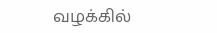வழக்கில்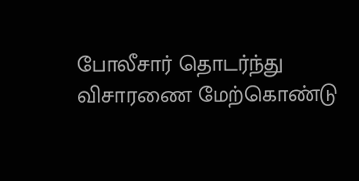போலீசார் தொடர்ந்து விசாரணை மேற்கொண்டு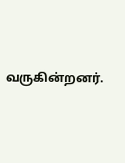வருகின்றனர்.